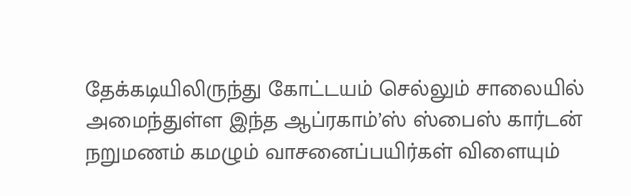தேக்கடியிலிருந்து கோட்டயம் செல்லும் சாலையில் அமைந்துள்ள இந்த ஆப்ரகாம்’ஸ் ஸ்பைஸ் கார்டன் நறுமணம் கமழும் வாசனைப்பயிர்கள் விளையும்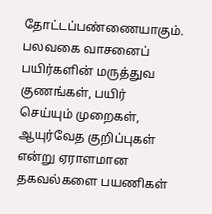தோட்டப்பண்ணையாகும்.
பலவகை வாசனைப் பயிர்களின் மருத்துவ குணங்கள், பயிர் செய்யும் முறைகள், ஆயுர்வேத குறிப்புகள் என்று ஏராளமான தகவல்களை பயணிகள்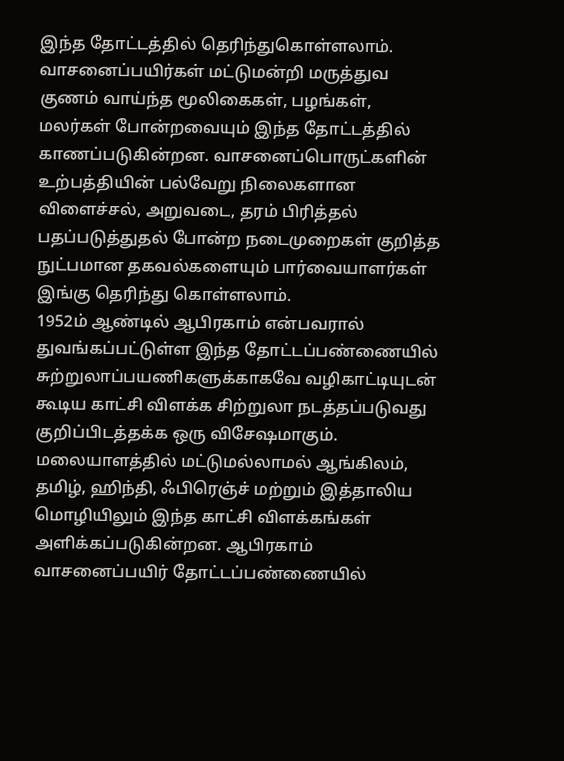இந்த தோட்டத்தில் தெரிந்துகொள்ளலாம்.
வாசனைப்பயிர்கள் மட்டுமன்றி மருத்துவ குணம் வாய்ந்த மூலிகைகள், பழங்கள், மலர்கள் போன்றவையும் இந்த தோட்டத்தில் காணப்படுகின்றன. வாசனைப்பொருட்களின் உற்பத்தியின் பல்வேறு நிலைகளான விளைச்சல், அறுவடை, தரம் பிரித்தல் பதப்படுத்துதல் போன்ற நடைமுறைகள் குறித்த நுட்பமான தகவல்களையும் பார்வையாளர்கள் இங்கு தெரிந்து கொள்ளலாம்.
1952ம் ஆண்டில் ஆபிரகாம் என்பவரால் துவங்கப்பட்டுள்ள இந்த தோட்டப்பண்ணையில் சுற்றுலாப்பயணிகளுக்காகவே வழிகாட்டியுடன் கூடிய காட்சி விளக்க சிற்றுலா நடத்தப்படுவது குறிப்பிடத்தக்க ஒரு விசேஷமாகும்.
மலையாளத்தில் மட்டுமல்லாமல் ஆங்கிலம், தமிழ், ஹிந்தி, ஃபிரெஞ்ச் மற்றும் இத்தாலிய மொழியிலும் இந்த காட்சி விளக்கங்கள் அளிக்கப்படுகின்றன. ஆபிரகாம் வாசனைப்பயிர் தோட்டப்பண்ணையில்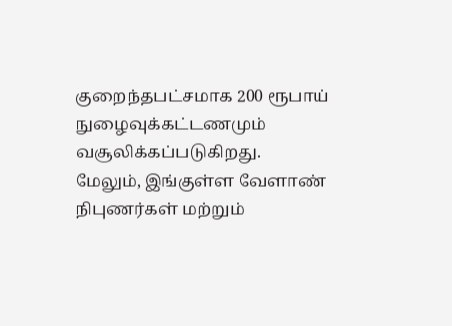குறைந்தபட்சமாக 200 ரூபாய் நுழைவுக்கட்டணமும் வசூலிக்கப்படுகிறது.
மேலும், இங்குள்ள வேளாண் நிபுணர்கள் மற்றும்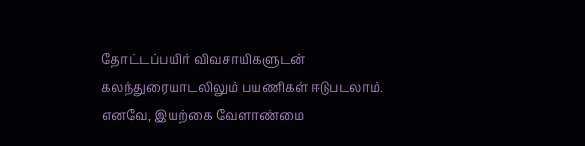தோட்டப்பயிர் விவசாயிகளுடன் கலந்துரையாடலிலும் பயணிகள் ஈடுபடலாம். எனவே, இயற்கை வேளாண்மை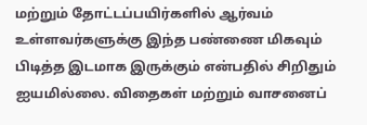மற்றும் தோட்டப்பயிர்களில் ஆர்வம் உள்ளவர்களுக்கு இந்த பண்ணை மிகவும் பிடித்த இடமாக இருக்கும் என்பதில் சிறிதும் ஐயமில்லை. விதைகள் மற்றும் வாசனைப்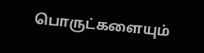பொருட்களையும்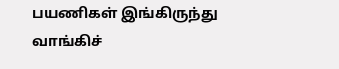பயணிகள் இங்கிருந்து வாங்கிச்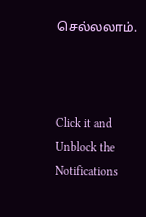செல்லலாம்.



Click it and Unblock the Notifications